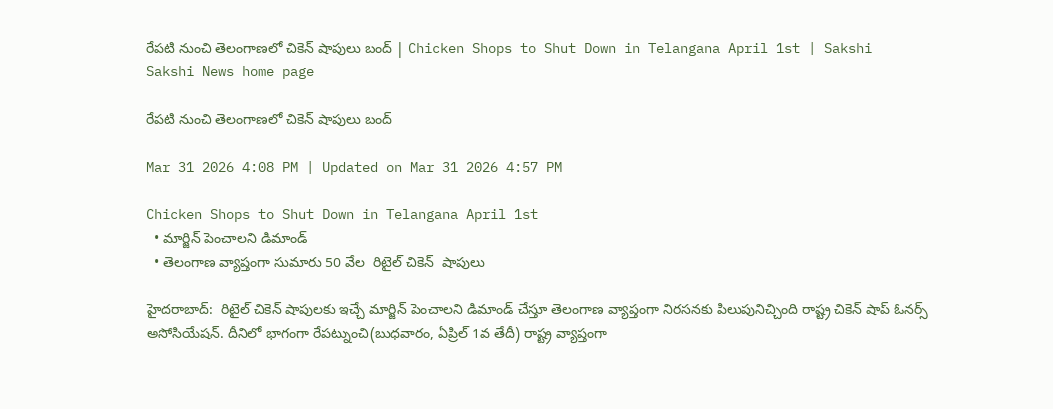రేపటి నుంచి తెలంగాణలో చికెన్ షాపులు బంద్ | Chicken Shops to Shut Down in Telangana April 1st | Sakshi
Sakshi News home page

రేపటి నుంచి తెలంగాణలో చికెన్ షాపులు బంద్

Mar 31 2026 4:08 PM | Updated on Mar 31 2026 4:57 PM

Chicken Shops to Shut Down in Telangana April 1st
  • మార్జిన్ పెంచాలని డిమాండ్
  • తెలంగాణ వ్యాప్తంగా సుమారు 50 వేల  రిటైల్ చికెన్  షాపులు

హైదరాబాద్‌:  రిటైల్‌ చికెన్‌ షాపులకు ఇచ్చే మార్జిన్‌ పెంచాలని డిమాండ్‌ చేస్తూ తెలంగాణ వ్యాప్తంగా నిరసనకు పిలుపునిచ్చింది రాష్ట్ర చికెన్‌ షాప్ ఓనర్స్ అసోసియేషన్. దీనిలో భాగంగా రేపట్నుంచి(బుధవారం, ఏప్రిల్‌ 1వ తేదీ) రాష్ట్ర వ్యాప్తంగా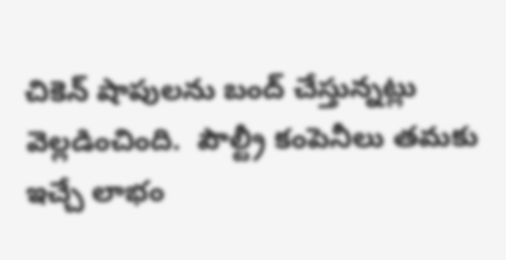చికెన్‌ షాపులను బంద్‌ చేస్తున్నట్లు వెల్లడించింది.  పౌల్ట్రీ కంపెనీలు తమకు ఇచ్చే లాభం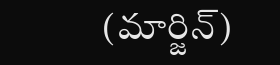(మార్జిన్)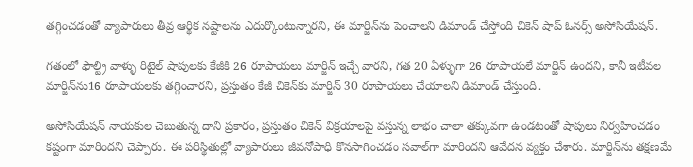తగ్గించడంతో వ్యాపారులు తీవ్ర ఆర్థిక నష్టాలను ఎదుర్కొంటున్నారని, ఈ మార్జిన్‌ను పెంచాలని డిమాండ్‌ చేస్తోంది చికెన్‌ షాప్‌ ఓనర్స్‌ అసోసియేషన్‌.

గతంలో ఫౌల్ట్రి వాళ్ళు రిటైల్ షాపులకు కేజీకి 26 రూపాయలు మార్జిన్ ఇచ్చే వారని, గత 20 ఏళ్ళుగా 26 రూపాయలే మార్జిన్ ఉందని, కానీ ఇటీవల మార్జిన్‌ను16 రూపాయలకు తగ్గించారని, ప్రస్తుతం కేజీ చికెన్‌కు మార్జిన్ 30 రూపాయలు చేయాలని డిమాండ్ చేస్తుంది.

అసోసియేషన్ నాయకుల చెబుతున్న దాని ప్రకారం, ప్రస్తుతం చికెన్‌ విక్రయాలపై వస్తున్న లాభం చాలా తక్కువగా ఉండటంతో షాపులు నిర్వహించడం కష్టంగా మారిందని చెప్పారు. ఈ పరిస్థితుల్లో వ్యాపారులు జీవనోపాధి కొనసాగించడం సవాల్‌గా మారిందని ఆవేదన వ్యక్తం చేశారు. మార్జిన్‌ను తక్షణమే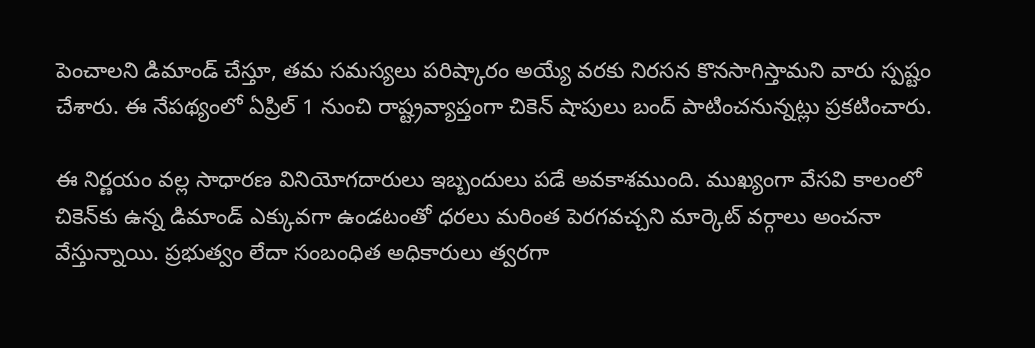పెంచాలని డిమాండ్ చేస్తూ, తమ సమస్యలు పరిష్కారం అయ్యే వరకు నిరసన కొనసాగిస్తామని వారు స్పష్టం చేశారు. ఈ నేపథ్యంలో ఏప్రిల్‌ 1 నుంచి రాష్ట్రవ్యాప్తంగా చికెన్ షాపులు బంద్ పాటించనున్నట్లు ప్రకటించారు.

ఈ నిర్ణయం వల్ల సాధారణ వినియోగదారులు ఇబ్బందులు పడే అవకాశముంది. ముఖ్యంగా వేసవి కాలంలో చికెన్‌కు ఉన్న డిమాండ్‌ ఎక్కువగా ఉండటంతో ధరలు మరింత పెరగవచ్చని మార్కెట్ వర్గాలు అంచనా వేస్తున్నాయి. ప్రభుత్వం లేదా సంబంధిత అధికారులు త్వరగా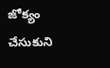జోక్యం చేసుకుని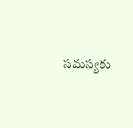సమస్యకు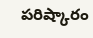పరిష్కారం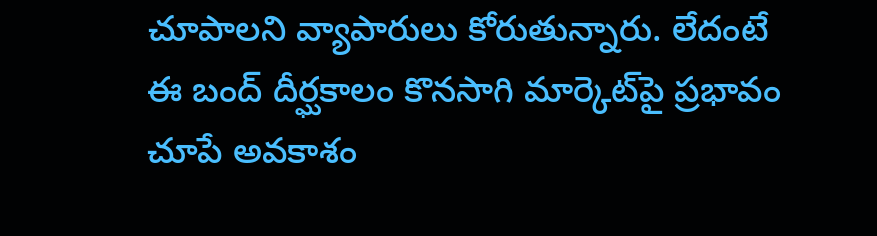చూపాలని వ్యాపారులు కోరుతున్నారు. లేదంటే ఈ బంద్‌ దీర్ఘకాలం కొనసాగి మార్కెట్‌పై ప్రభావం చూపే అవకాశం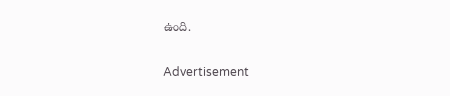ఉంది.

Advertisement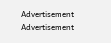Advertisement
Advertisement